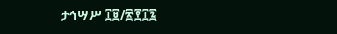ታኅሣሥ ፲፱/፳፻፲፯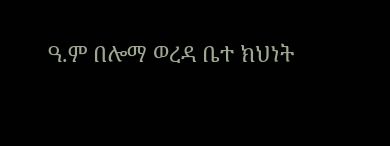ዓ.ም በሎማ ወረዳ ቤተ ክህነት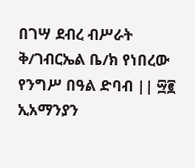በገሣ ደብረ ብሥራት ቅ/ገብርኤል ቤ/ክ የነበረው የንግሥ በዓል ድባብ || ፵፪ ኢአማንያን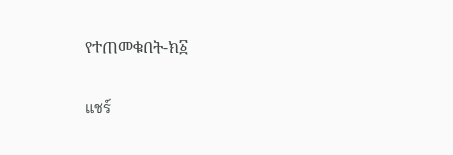የተጠመቁበት-ክ፩

แชร์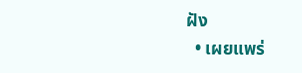ฝัง
  • เผยแพร่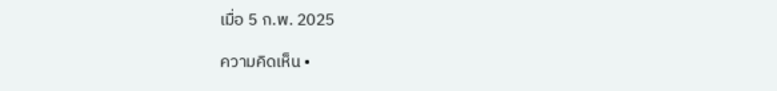เมื่อ 5 ก.พ. 2025

ความคิดเห็น •